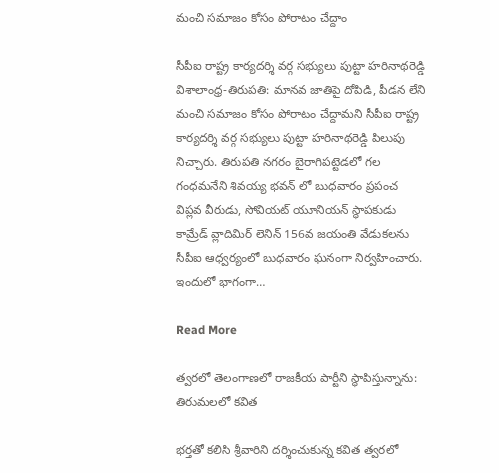మంచి సమాజం కోసం పోరాటం చేద్దాం

సీపీఐ రాష్ట్ర కార్యదర్శి వర్గ సభ్యులు పుట్టా హరినాథరెడ్డి విశాలాంధ్ర-తిరుపతి: మానవ జాతిపై దోపిడి, పీడన లేని మంచి సమాజం కోసం పోరాటం చేద్దామని సీపీఐ రాష్ట్ర కార్యదర్శి వర్గ సభ్యులు పుట్టా హరినాథరెడ్డి పిలుపు నిచ్చారు. తిరుపతి నగరం బైరాగిపట్టెడలో గల గంధమనేని శివయ్య భవన్ లో బుధవారం ప్రపంచ విప్లవ వీరుడు, సోవియట్ యూనియన్ స్థాపకుడు కామ్రేడ్ వ్లాదిమిర్ లెనిన్ 156వ జయంతి వేడుకలను సీపీఐ ఆధ్వర్యంలో బుధవారం ఘనంగా నిర్వహించారు. ఇందులో భాగంగా…

Read More

త్వరలో తెలంగాణలో రాజకీయ పార్టీని స్థాపిస్తున్నాను: తిరుమలలో కవిత

భర్తతో కలిసి శ్రీవారిని దర్శించుకున్న కవిత త్వరలో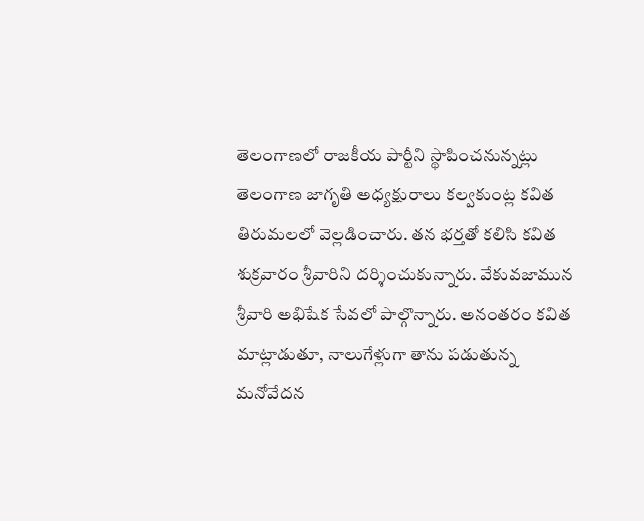తెలంగాణలో రాజకీయ పార్టీని స్థాపించనున్నట్లు తెలంగాణ జాగృతి అధ్యక్షురాలు కల్వకుంట్ల కవిత తిరుమలలో వెల్లడించారు. తన భర్తతో కలిసి కవిత శుక్రవారం శ్రీవారిని దర్శించుకున్నారు. వేకువజామున శ్రీవారి అభిషేక సేవలో పాల్గొన్నారు. అనంతరం కవిత మాట్లాడుతూ, నాలుగేళ్లుగా తాను పడుతున్న మనోవేదన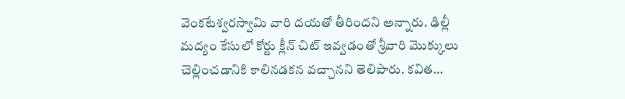వెంకటేశ్వరస్వామి వారి దయతో తీరిందని అన్నారు. ఢిల్లీ మద్యం కేసులో కోర్టు క్లీన్ చిట్ ఇవ్వడంతో శ్రీవారి మొక్కులు చెల్లించడానికి కాలినడకన వచ్చానని తెలిపారు. కవిత…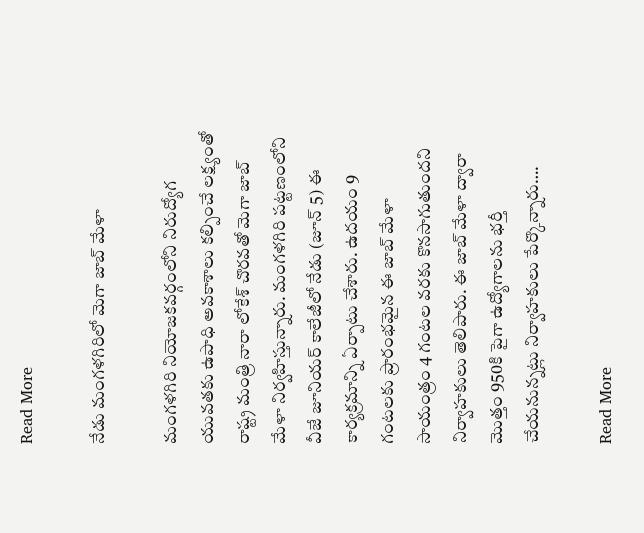Read More

నేడు మంగళగిరిలో మెగా జాబ్ మేళా

మంగళగిరి నియోజకవర్గంలోని నిరుద్యోగ యువతకు ఉపాధి అవకాశాలు కల్పించే లక్ష్యంతో రాష్ట్ర మంత్రి నారా లోకేశ్‌ చొరవతో మెగా జాబ్ మేళా నిర్వహిస్తున్నారు. మంగళగిరి పట్టణంలోని వీజే జూనియర్ కాలేజీలో నేడు (జూన్ 5) ఈ కార్యక్రమాన్ని ఏర్పాటు చేశారు. ఉదయం 9 గంటలకు ప్రారంభమైన ఈ జాబ్ మేళా సాయంత్రం 4 గంటల వరకు కొనసాగుతుందని నిర్వాహకులు తెలిపారు. ఈ జాబ్ మేళా ద్వారా మొత్తం 950కి పైగా ఉద్యోగాలను భర్తీ చేయనున్నట్లు నిర్వాహకులు పేర్కొన్నారు….

Read More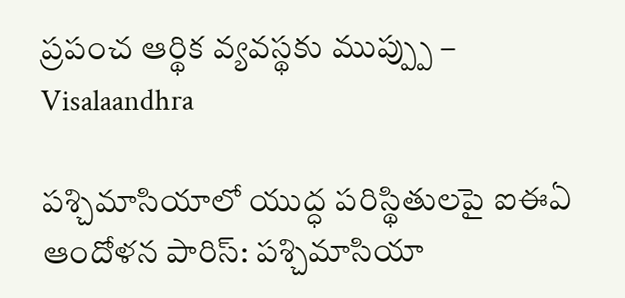ప్రపంచ ఆర్థిక వ్యవస్థకు ముప్ప్పు – Visalaandhra

పశ్చిమాసియాలో యుద్ధ పరిస్థితులపై ఐఈఏ ఆందోళన పారిస్: పశ్చిమాసియా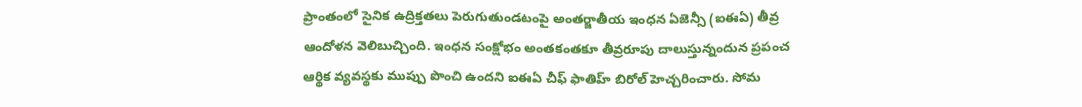ప్రాంతంలో సైనిక ఉద్రిక్తతలు పెరుగుతుండటంపై అంతర్జాతీయ ఇంధన ఏజెన్సీ (ఐఈఏ) తీవ్ర ఆందోళన వెలిబుచ్చింది. ఇంధన సంక్షోభం అంతకంతకూ తీవ్రరూపు దాలుస్తున్నందున ప్రపంచ ఆర్థిక వ్యవస్థకు ముప్పు పొంచి ఉందని ఐఈఏ చీఫ్ ఫాతిహ్ బిరోల్ హెచ్చరించారు. సోమ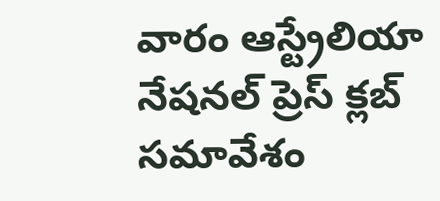వారం ఆస్ట్రేలియా నేషనల్ ప్రెస్ క్లబ్ సమావేశం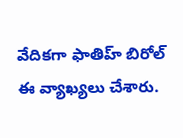వేదికగా ఫాతిహ్ బిరోల్ ఈ వ్యాఖ్యలు చేశారు.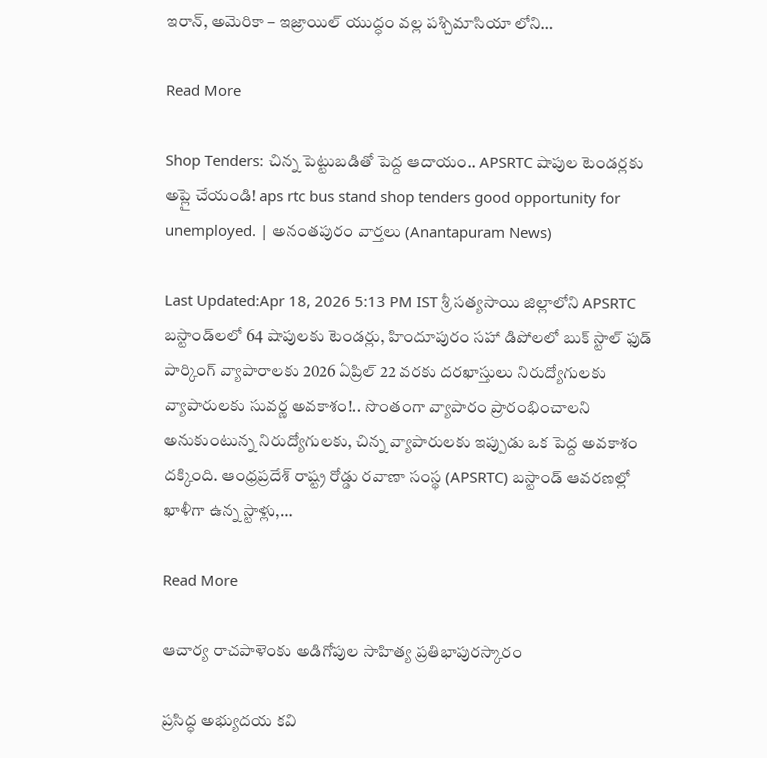ఇరాన్, అమెరికా – ఇజ్రాయిల్ యుద్ధం వల్ల పశ్చిమాసియా లోని…

Read More

Shop Tenders: చిన్న పెట్టుబడితో పెద్ద ఆదాయం.. APSRTC షాపుల టెండర్లకు అప్లై చేయండి! aps rtc bus stand shop tenders good opportunity for unemployed. | అనంతపురం వార్తలు (Anantapuram News)

Last Updated:Apr 18, 2026 5:13 PM IST శ్రీ సత్యసాయి జిల్లాలోని APSRTC బస్టాండ్‌లలో 64 షాపులకు టెండర్లు, హిందూపురం సహా డిపోలలో బుక్ స్టాల్ ఫుడ్ పార్కింగ్ వ్యాపారాలకు 2026 ఏప్రిల్ 22 వరకు దరఖాస్తులు నిరుద్యోగులకు  వ్యాపారులకు సువర్ణ అవకాశం!.. సొంతంగా వ్యాపారం ప్రారంభించాలని అనుకుంటున్న నిరుద్యోగులకు, చిన్న వ్యాపారులకు ఇప్పుడు ఒక పెద్ద అవకాశం దక్కింది. ఆంధ్రప్రదేశ్ రాష్ట్ర రోడ్డు రవాణా సంస్థ (APSRTC) బస్టాండ్ ఆవరణల్లో ఖాళీగా ఉన్న స్టాళ్లు,…

Read More

ఆచార్య రాచపాళెంకు అడిగోపుల సాహిత్య ప్రతిభాపురస్కారం

ప్రసిద్ధ అభ్యుదయ కవి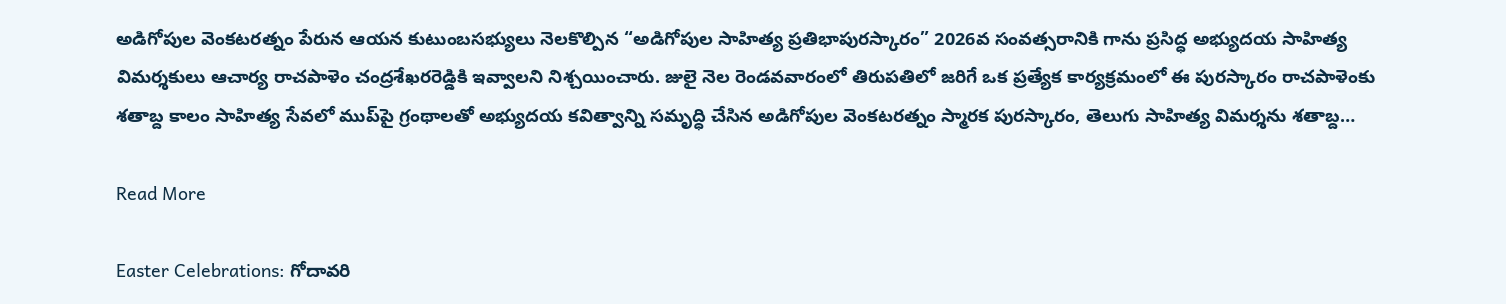అడిగోపుల వెంకటరత్నం పేరున ఆయన కుటుంబసభ్యులు నెలకొల్పిన “అడిగోపుల సాహిత్య ప్రతిభాపురస్కారం” 2026వ సంవత్సరానికి గాను ప్రసిద్ధ అభ్యుదయ సాహిత్య విమర్శకులు ఆచార్య రాచపాళెం చంద్రశేఖరరెడ్డికి ఇవ్వాలని నిశ్చయించారు. జులై నెల రెండవవారంలో తిరుపతిలో జరిగే ఒక ప్రత్యేక కార్యక్రమంలో ఈ పురస్కారం రాచపాళెంకు శతాబ్ద కాలం సాహిత్య సేవలో ముప్‌పై గ్రంథాలతో అభ్యుదయ కవిత్వాన్ని సమృద్ధి చేసిన అడిగోపుల వెంకటరత్నం స్మారక పురస్కారం, తెలుగు సాహిత్య విమర్శను శతాబ్ద…

Read More

Easter Celebrations: గోదావరి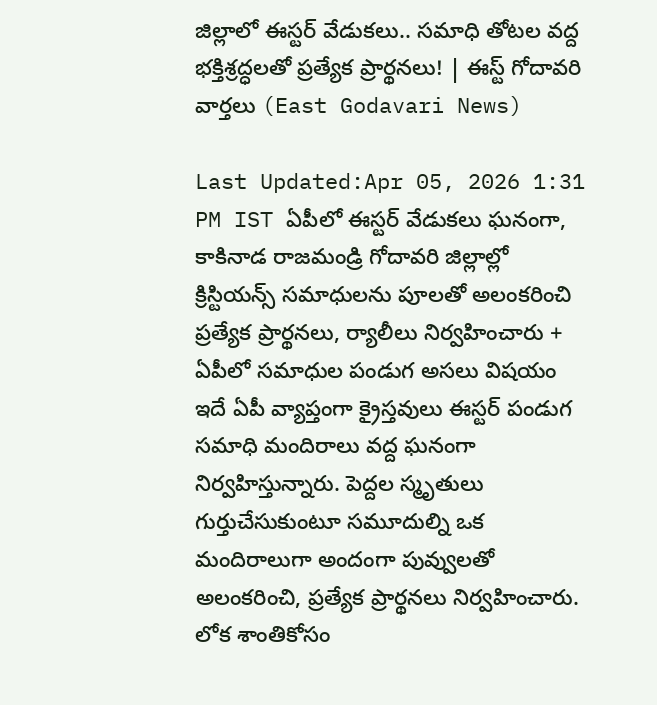జిల్లాలో ఈస్టర్ వేడుకలు.. సమాధి తోటల వద్ద భక్తిశ్రద్ధలతో ప్రత్యేక ప్రార్థనలు! | ఈస్ట్ గోదావరి వార్తలు (East Godavari News)

Last Updated:Apr 05, 2026 1:31 PM IST ఏపీలో ఈస్టర్ వేడుకలు ఘనంగా, కాకినాడ రాజమండ్రి గోదావరి జిల్లాల్లో క్రిస్టియన్స్ సమాధులను పూలతో అలంకరించి ప్రత్యేక ప్రార్థనలు, ర్యాలీలు నిర్వహించారు + ఏపీలో సమాధుల పండుగ అసలు విషయం ఇదే ఏపీ వ్యాప్తంగా క్రైస్తవులు ఈస్టర్ పండుగ సమాధి మందిరాలు వద్ద ఘనంగా నిర్వహిస్తున్నారు. పెద్దల స్మృతులు గుర్తుచేసుకుంటూ సమూదుల్ని ఒక మందిరాలుగా అందంగా పువ్వులతో అలంకరించి, ప్రత్యేక ప్రార్థనలు నిర్వహించారు. లోక శాంతికోసం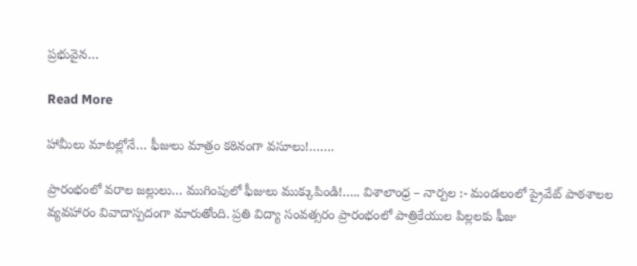ప్రభువైన…

Read More

హామీలు మాటల్లోనే… ఫీజులు మాత్రం కఠినంగా వసూలు!…….

ప్రారంభంలో వరాల జల్లులు… ముగింపులో ఫీజులు ముక్కుపిండి!….. విశాలాంధ్ర – నార్పల :- మండలంలో ప్రైవేట్ పాఠశాలల వ్యవహారం వివాదాస్పదంగా మారుతోంది. ప్రతి విద్యా సంవత్సరం ప్రారంభంలో పాత్రికేయుల పిల్లలకు ఫీజు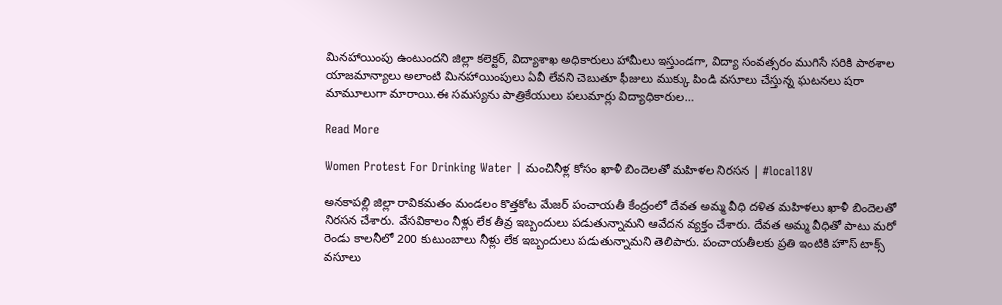మినహాయింపు ఉంటుందని జిల్లా కలెక్టర్, విద్యాశాఖ అధికారులు హామీలు ఇస్తుండగా, విద్యా సంవత్సరం ముగిసే సరికి పాఠశాల యాజమాన్యాలు అలాంటి మినహాయింపులు ఏవీ లేవని చెబుతూ ఫీజులు ముక్కు పిండి వసూలు చేస్తున్న ఘటనలు షరా మామూలుగా మారాయి.ఈ సమస్యను పాత్రికేయులు పలుమార్లు విద్యాధికారుల…

Read More

Women Protest For Drinking Water | మంచినీళ్ల కోసం ఖాళీ బిందెలతో మహిళల నిరసన | #local18V

అనకాపల్లి జిల్లా రావికమతం మండలం కొత్తకోట మేజర్ పంచాయతీ కేంద్రంలో దేవత అమ్మ వీధి దళిత మహిళలు ఖాళీ బిందెలతో నిరసన చేశారు. వేసవికాలం నీళ్లు లేక తీవ్ర ఇబ్బందులు పడుతున్నామని ఆవేదన వ్యక్తం చేశారు. దేవత అమ్మ వీధితో పాటు మరో రెండు కాలనీలో 200 కుటుంబాలు నీళ్లు లేక ఇబ్బందులు పడుతున్నామని తెలిపారు. పంచాయతీలకు ప్రతి ఇంటికి హౌస్ టాక్స్ వసూలు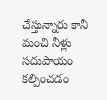చేస్తున్నారు కానీ మంచి నీళ్లు సదుపాయం కల్పించడం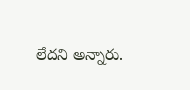లేదని అన్నారు.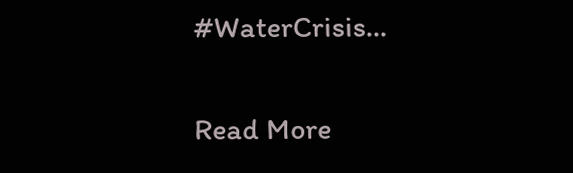#WaterCrisis…

Read More